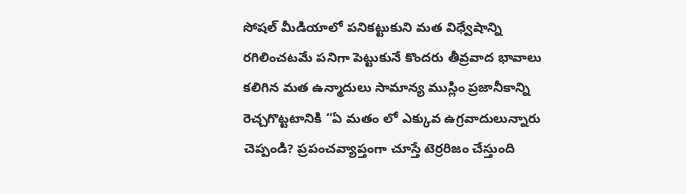సోషల్ మీడియాలో పనికట్టుకుని మత విధ్వేషాన్ని రగిలించటమే పనిగా పెట్టుకునే కొందరు తీవ్రవాద భావాలు కలిగిన మత ఉన్మాదులు సామాన్య ముస్లిం ప్రజానీకాన్ని రెచ్చగొట్టటానికి “ఏ మతం లో ఎక్కువ ఉగ్రవాదులున్నారు చెప్పండి? ప్రపంచవ్యాప్తంగా చూస్తే టెర్రరిజం చేస్తుంది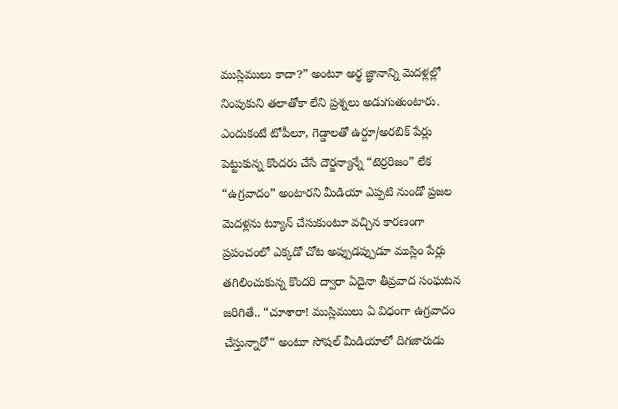ముస్లిములు కాదా?” అంటూ అర్థ జ్ఞానాన్ని మెదళ్లల్లో నింపుకుని తలాతోకా లేని ప్రశ్నలు అడుగుతుంటారు.
ఎందుకంటే టోపీలూ, గెడ్డాలతో ఉర్దూ/అరబిక్ పేర్లు పెట్టుకున్న కొందరు చేసే దౌర్జన్యాన్నే “టెర్రరిజం” లేక “ఉగ్రవాదం” అంటారని మీడియా ఎప్పటి నుండో ప్రజల మెదళ్లను ట్యూన్ చేసుకుంటూ వచ్చిన కారణంగా ప్రపంచంలో ఎక్కడో చోట అప్పుడప్పుడూ ముస్లిం పేర్లు తగిలించుకున్న కొందరి ద్వారా ఏదైనా తీవ్రవాద సంఘటన జరిగితే.. “చూశారా! ముస్లిములు ఏ విధంగా ఉగ్రవాదం చేస్తున్నారో“ అంటూ సోషల్ మీడియాలో దిగజారుడు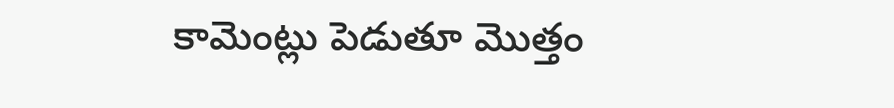కామెంట్లు పెడుతూ మొత్తం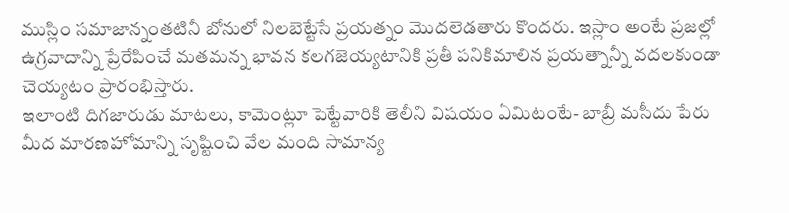ముస్లిం సమాజాన్నంతటినీ బోనులో నిలబెట్టేసే ప్రయత్నం మొదలెడతారు కొందరు. ఇస్లాం అంటే ప్రజల్లో ఉగ్రవాదాన్ని ప్రేరేపించే మతమన్న భావన కలగజెయ్యటానికి ప్రతీ పనికిమాలిన ప్రయత్నాన్నీ వదలకుండా చెయ్యటం ప్రారంభిస్తారు.
ఇలాంటి దిగజారుడు మాటలు, కామెంట్లూ పెట్టేవారికి తెలీని విషయం ఏమిటంటే- బాబ్రీ మసీదు పేరు మీద మారణహోమాన్ని సృష్టించి వేల మంది సామాన్య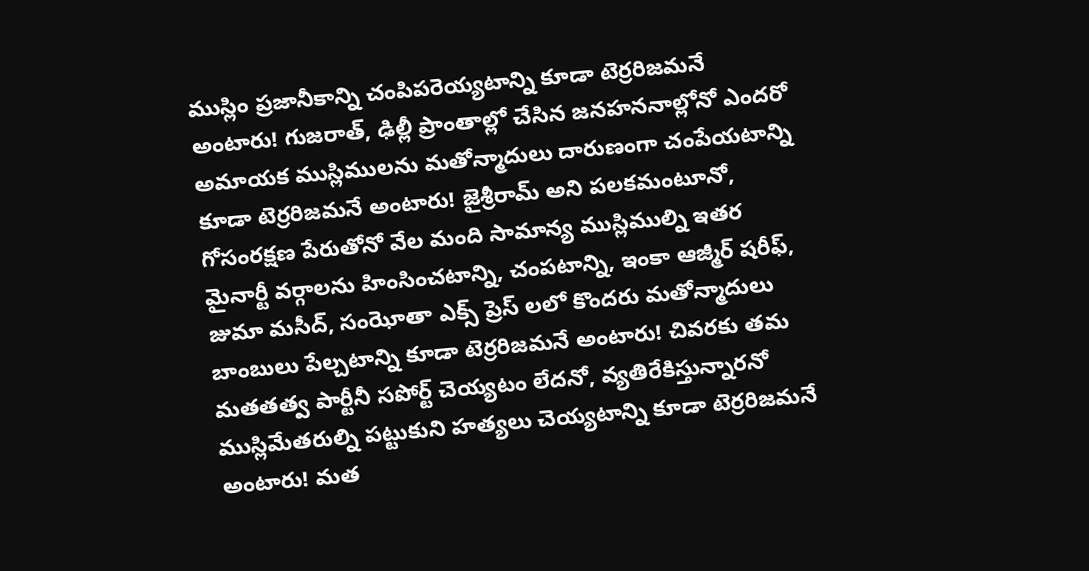ముస్లిం ప్రజానీకాన్ని చంపిపరెయ్యటాన్ని కూడా టెర్రరిజమనే అంటారు! గుజరాత్, ఢిల్లీ ప్రాంతాల్లో చేసిన జనహననాల్లోనో ఎందరో అమాయక ముస్లిములను మతోన్మాదులు దారుణంగా చంపేయటాన్ని కూడా టెర్రరిజమనే అంటారు! జైశ్రీరామ్ అని పలకమంటూనో, గోసంరక్షణ పేరుతోనో వేల మంది సామాన్య ముస్లిముల్ని ఇతర మైనార్టీ వర్గాలను హింసించటాన్ని, చంపటాన్ని, ఇంకా ఆజ్మీర్ షరీఫ్, జుమా మసీద్, సంఝోతా ఎక్స్ ప్రెస్ లలో కొందరు మతోన్మాదులు బాంబులు పేల్చటాన్ని కూడా టెర్రరిజమనే అంటారు! చివరకు తమ మతతత్వ పార్టీనీ సపోర్ట్ చెయ్యటం లేదనో, వ్యతిరేకిస్తున్నారనో ముస్లిమేతరుల్ని పట్టుకుని హత్యలు చెయ్యటాన్ని కూడా టెర్రరిజమనే అంటారు! మత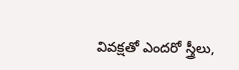వివక్షతో ఎందరో స్త్రీలు,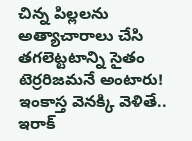చిన్న పిల్లలను అత్యాచారాలు చేసి తగలెట్టటాన్ని సైతం టెర్రరిజమనే అంటారు!
ఇంకాస్త వెనక్కి వెళితే.. ఇరాక్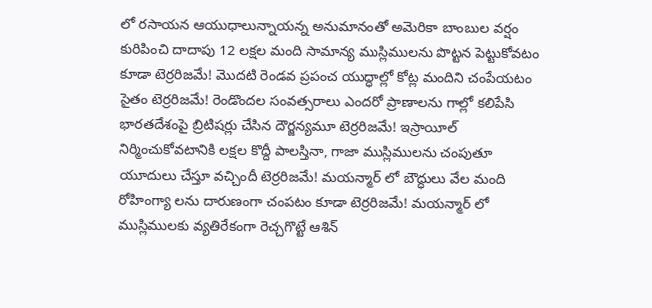లో రసాయన ఆయుధాలున్నాయన్న అనుమానంతో అమెరికా బాంబుల వర్షం కురిపించి దాదాపు 12 లక్షల మంది సామాన్య ముస్లిములను పొట్టన పెట్టుకోవటం కూడా టెర్రరిజమే! మొదటి రెండవ ప్రపంచ యుద్ధాల్లో కోట్ల మందిని చంపేయటం సైతం టెర్రరిజమే! రెండొందల సంవత్సరాలు ఎందరో ప్రాణాలను గాల్లో కలిపేసి భారతదేశంపై బ్రిటిషర్లు చేసిన దౌర్జన్యమూ టెర్రరిజమే! ఇస్రాయీల్ నిర్మించుకోవటానికి లక్షల కొద్దీ పాలస్తినా, గాజా ముస్లిములను చంపుతూ యూదులు చేస్తూ వచ్చిందీ టెర్రరిజమే! మయన్మార్ లో బౌద్ధులు వేల మంది రోహింగ్యా లను దారుణంగా చంపటం కూడా టెర్రరిజమే! మయన్మార్ లో ముస్లిములకు వ్యతిరేకంగా రెచ్చగొట్టే ఆశిన్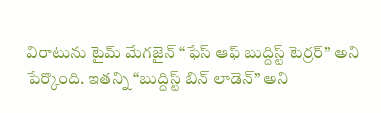విరాటును టైమ్ మేగజైన్ “ఫేస్ ఆఫ్ బుద్దిస్ట్ టెర్రర్” అని పేర్కొంది. ఇతన్ని “బుద్దిస్ట్ బిన్ లాడెన్” అని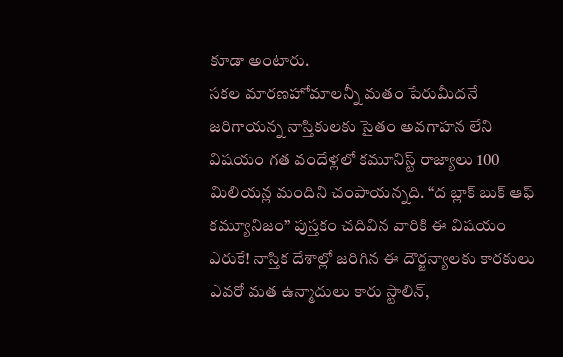కూడా అంటారు.
సకల మారణహోమాలన్నీ మతం పేరుమీదనే జరిగాయన్న నాస్తికులకు సైతం అవగాహన లేని విషయం గత వందేళ్లలో కమూనిస్ట్ రాజ్యాలు 100 మిలియన్ల మందిని చంపాయన్నది. “ద బ్లాక్ బుక్ ఆఫ్ కమ్యూనిజం” పుస్తకం చదివిన వారికి ఈ విషయం ఎరుకే! నాస్తిక దేశాల్లో జరిగిన ఈ దౌర్జన్యాలకు కారకులు ఎవరో మత ఉన్మాదులు కారు స్టాలిన్,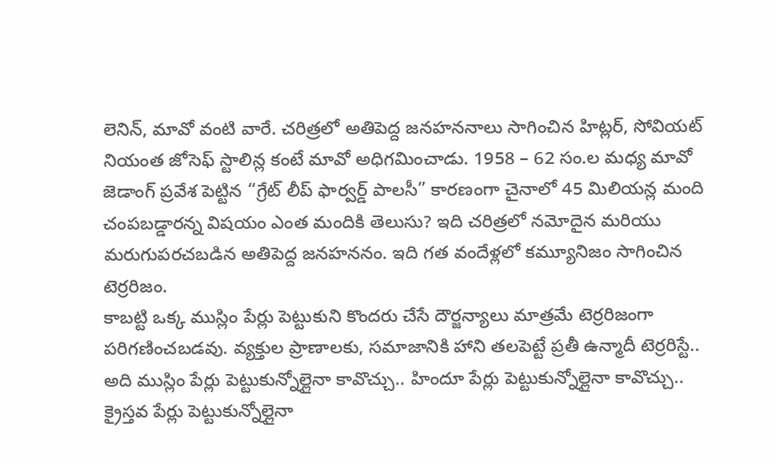లెనిన్, మావో వంటి వారే. చరిత్రలో అతిపెద్ద జనహననాలు సాగించిన హిట్లర్, సోవియట్ నియంత జోసెఫ్ స్టాలిన్ల కంటే మావో అధిగమించాడు. 1958 – 62 సం.ల మధ్య మావో జెడాంగ్ ప్రవేశ పెట్టిన “గ్రేట్ లీప్ ఫార్వర్డ్ పాలసీ” కారణంగా చైనాలో 45 మిలియన్ల మంది చంపబడ్డారన్న విషయం ఎంత మందికి తెలుసు? ఇది చరిత్రలో నమోదైన మరియు మరుగుపరచబడిన అతిపెద్ద జనహననం. ఇది గత వందేళ్లలో కమ్యూనిజం సాగించిన టెర్రరిజం.
కాబట్టి ఒక్క ముస్లిం పేర్లు పెట్టుకుని కొందరు చేసే దౌర్జన్యాలు మాత్రమే టెర్రరిజంగా పరిగణించబడవు. వ్యక్తుల ప్రాణాలకు, సమాజానికి హాని తలపెట్టే ప్రతీ ఉన్మాదీ టెర్రరిస్టే.. అది ముస్లిం పేర్లు పెట్టుకున్నోల్లైనా కావొచ్చు.. హిందూ పేర్లు పెట్టుకున్నోల్లైనా కావొచ్చు.. క్రైస్తవ పేర్లు పెట్టుకున్నోల్లైనా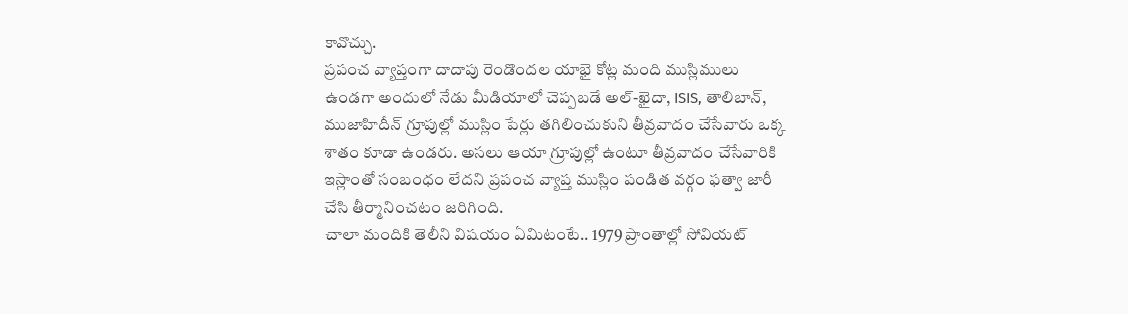కావొచ్చు.
ప్రపంచ వ్యాప్తంగా దాదాపు రెండొందల యాభై కోట్ల మంది ముస్లిములు ఉండగా అందులో నేడు మీడియాలో చెప్పబడే అల్-ఖైదా, ISIS, తాలిబాన్, ముజాహిదీన్ గ్రూపుల్లో ముస్లిం పేర్లు తగిలించుకుని తీవ్రవాదం చేసేవారు ఒక్క శాతం కూడా ఉండరు. అసలు ఆయా గ్రూపుల్లో ఉంటూ తీవ్రవాదం చేసేవారికి ఇస్లాంతో సంబంధం లేదని ప్రపంచ వ్యాప్త ముస్లిం పండిత వర్గం ఫత్వా జారీ చేసి తీర్మానించటం జరిగింది.
చాలా మందికి తెలీని విషయం ఏమిటంటే.. 1979 ప్రాంతాల్లో సోవియట్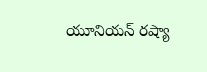యూనియన్ రష్యా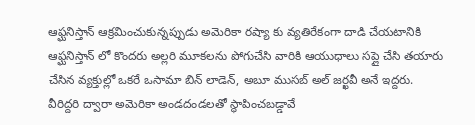ఆఫ్ఘనిస్తాన్ ఆక్రమించుకున్నప్పుడు అమెరికా రష్యా కు వ్యతిరేకంగా దాడి చేయటానికి ఆఫ్ఘనిస్తాన్ లో కొందరు అల్లరి మూకలను పోగుచేసి వారికి ఆయుధాలు సప్లై చేసి తయారు చేసిన వ్యక్తుల్లో ఒకరే ఒసామా బిన్ లాడెన్, అబూ ముసబ్ అల్ జర్ఖవీ అనే ఇద్దరు. వీరిద్దరి ద్వారా అమెరికా అండదండలతో స్థాపించబడ్డావే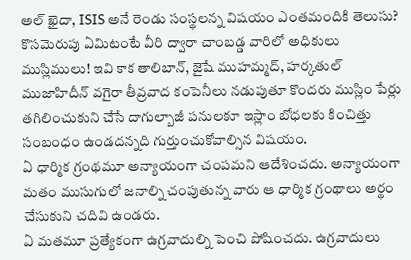అల్ ఖైదా, ISIS అనే రెండు సంస్థలన్న విషయం ఎంతమందికి తెలుసు? కొసమెరుపు ఏమిటంటే వీరి ద్వారా చాంబడ్డ వారిలో అధికులు ముస్లిములు! ఇవి కాక తాలిబాన్, జైషే ముహమ్మద్, హర్కతుల్ ముజాహిదీన్ వగైరా తీవ్రవాద కంపెనీలు నడుపుతూ కొందరు ముస్లిం పేర్లు తగిలించుకుని చేసే దాగుల్బాజీ పనులకూ ఇస్లాం బోధలకు కించిత్తు సంబంధం ఉండదన్నది గుర్తుంచుకోవాల్సిన విషయం.
ఏ ధార్మిక గ్రంథమూ అన్యాయంగా చంపమని ఆదేశించదు. అన్యాయంగా మతం ముసుగులో జనాల్ని చంపుతున్న వారు ఆ ధార్మిక గ్రంథాలు అర్థం చేసుకుని చదివి ఉండరు.
ఏ మతమూ ప్రత్యేకంగా ఉగ్రవాదుల్ని పెంచి పోషించదు. ఉగ్రవాదులు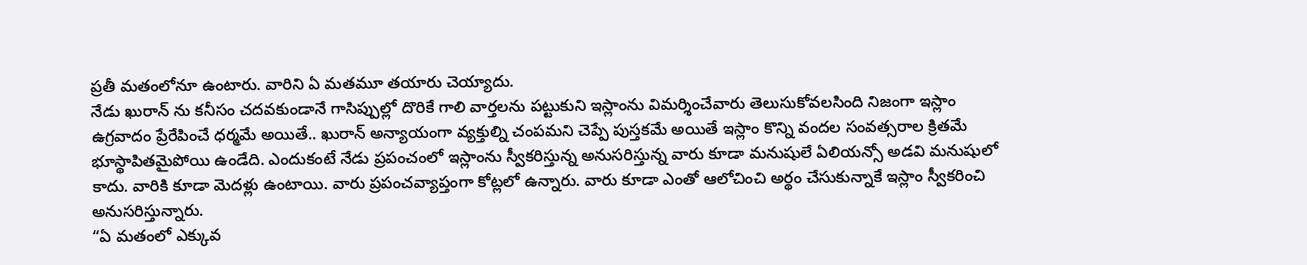ప్రతీ మతంలోనూ ఉంటారు. వారిని ఏ మతమూ తయారు చెయ్యాదు.
నేడు ఖురాన్ ను కనీసం చదవకుండానే గాసిప్పుల్లో దొరికే గాలి వార్తలను పట్టుకుని ఇస్లాంను విమర్శించేవారు తెలుసుకోవలసింది నిజంగా ఇస్లాం ఉగ్రవాదం ప్రేరేపించే ధర్మమే అయితే.. ఖురాన్ అన్యాయంగా వ్యక్తుల్ని చంపమని చెప్పే పుస్తకమే అయితే ఇస్లాం కొన్ని వందల సంవత్సరాల క్రితమే భూస్థాపితమైపోయి ఉండేది. ఎందుకంటే నేడు ప్రపంచంలో ఇస్లాంను స్వీకరిస్తున్న అనుసరిస్తున్న వారు కూడా మనుషులే ఏలియన్సో అడవి మనుషులో కాదు. వారికి కూడా మెదళ్లు ఉంటాయి. వారు ప్రపంచవ్యాప్తంగా కోట్లలో ఉన్నారు. వారు కూడా ఎంతో ఆలోచించి అర్థం చేసుకున్నాకే ఇస్లాం స్వీకరించి అనుసరిస్తున్నారు.
“ఏ మతంలో ఎక్కువ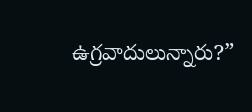ఉగ్రవాదులున్నారు?”